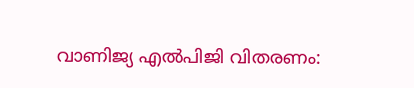വാണിജ്യ എൽപിജി വിതരണം: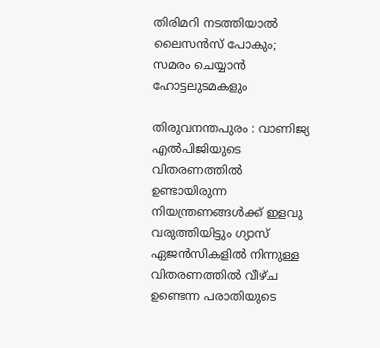തിരിമറി നടത്തിയാൽ ലൈസൻസ് പോകും; സമരം ചെയ്യാൻ ഹോട്ടലുടമകളും

തിരുവനന്തപുരം : വാണിജ്യ എൽപിജിയുടെ വിതരണത്തിൽ ഉണ്ടായിരുന്ന നിയന്ത്രണങ്ങൾക്ക് ഇളവു വരുത്തിയിട്ടും ഗ്യാസ് ഏജൻസികളിൽ നിന്നുള്ള വിതരണത്തിൽ വീഴ്ച ഉണ്ടെന്ന പരാതിയുടെ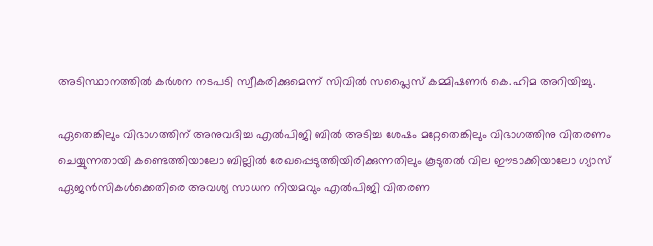അടിസ്ഥാനത്തിൽ കർശന നടപടി സ്വീകരിക്കുമെന്ന് സിവിൽ സപ്ലൈസ് കമ്മിഷണർ കെ.ഹിമ അറിയിച്ചു.

ഏതെങ്കിലും വിഭാഗത്തിന് അനുവദിച്ച എൽപിജി ബിൽ അടിച്ച ശേഷം മറ്റേതെങ്കിലും വിഭാഗത്തിനു വിതരണം ചെയ്യുന്നതായി കണ്ടെത്തിയാലോ ബില്ലിൽ രേഖപ്പെടുത്തിയിരിക്കുന്നതിലും കൂടുതൽ വില ഈടാക്കിയാലോ ഗ്യാസ് ഏജൻസികൾക്കെതിരെ അവശ്യ സാധന നിയമവും എൽപിജി വിതരണ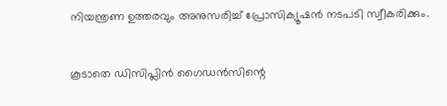നിയന്ത്രണ ഉത്തരവും അനുസരിച്ച് പ്രോസിക്യൂഷൻ നടപടി സ്വീകരിക്കും.

കൂടാതെ ഡിസിപ്ലിൻ ഗൈഡൻസിന്റെ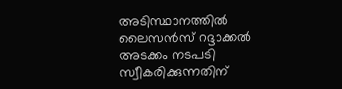അടിസ്ഥാനത്തിൽ ലൈസൻസ് റദ്ദാക്കൽ അടക്കം നടപടി സ്വീകരിക്കുന്നതിന്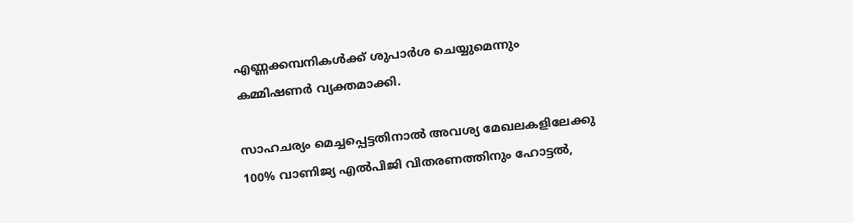എണ്ണക്കമ്പനികൾക്ക് ശുപാർശ ചെയ്യുമെന്നും കമ്മിഷണർ വ്യക്തമാക്കി.

സാഹചര്യം മെച്ചപ്പെട്ടതിനാൽ അവശ്യ മേഖലകളിലേക്കു 100% വാണിജ്യ എൽപിജി വിതരണത്തിനും ഹോട്ടൽ,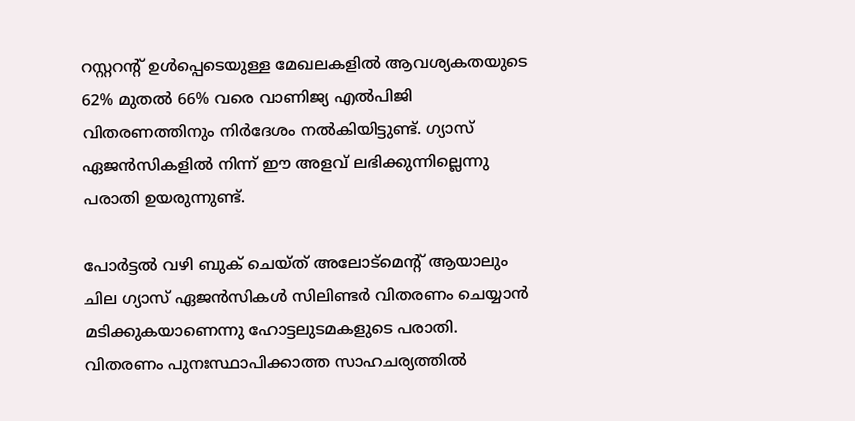റസ്റ്ററന്റ് ഉൾപ്പെടെയുള്ള മേഖലകളിൽ ആവശ്യകതയുടെ 62% മുതൽ 66% വരെ വാണിജ്യ എൽപിജി വിതരണത്തിനും നിർദേശം നൽകിയിട്ടുണ്ട്. ഗ്യാസ് ഏജൻസികളിൽ നിന്ന് ഈ അളവ് ലഭിക്കുന്നില്ലെന്നു പരാതി ഉയരുന്നുണ്ട്.

പോർട്ടൽ വഴി ബുക് ചെയ്ത് അലോട്മെന്റ് ആയാലും ചില ഗ്യാസ് ഏജൻസികൾ സിലിണ്ടർ വിതരണം ചെയ്യാൻ മടിക്കുകയാണെന്നു ഹോട്ടലുടമകളുടെ പരാതി. വിതരണം പുനഃസ്ഥാപിക്കാത്ത സാഹചര്യത്തിൽ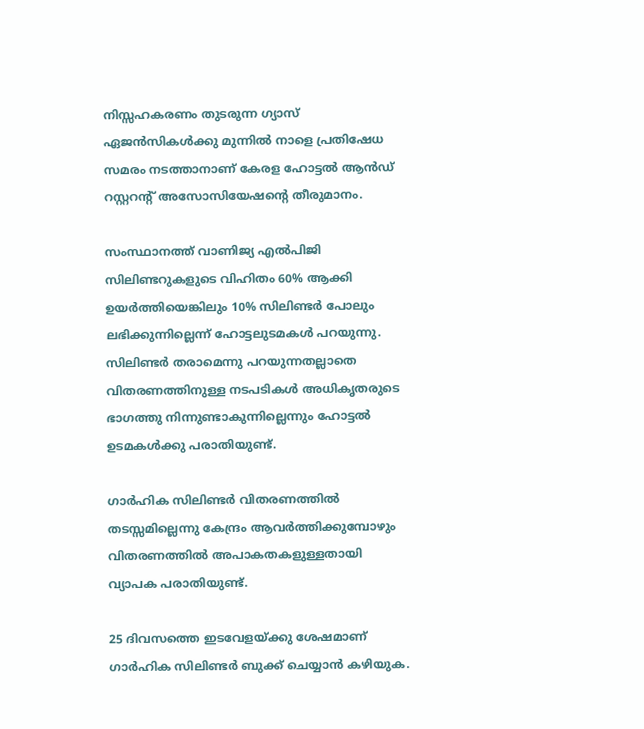നിസ്സഹകരണം തുടരുന്ന ഗ്യാസ് ഏജൻസികൾക്കു മുന്നിൽ നാളെ പ്രതിഷേധ സമരം നടത്താനാണ് കേരള ഹോട്ടൽ ആൻഡ് റസ്റ്ററന്റ് അസോസിയേഷന്റെ തീരുമാനം.

സംസ്ഥാനത്ത് വാണിജ്യ എൽപിജി സിലിണ്ടറുകളുടെ വിഹിതം 60% ആക്കി ഉയർത്തിയെങ്കിലും 10% സിലിണ്ടർ പോലും ലഭിക്കുന്നില്ലെന്ന് ഹോട്ടലുടമകൾ പറയുന്നു. സിലിണ്ടർ തരാമെന്നു പറയുന്നതല്ലാതെ വിതരണത്തിനുള്ള നടപടികൾ അധികൃതരുടെ ഭാഗത്തു നിന്നുണ്ടാകുന്നില്ലെന്നും ഹോട്ടൽ ഉടമകൾക്കു പരാതിയുണ്ട്.

ഗാർഹിക സിലിണ്ടർ വിതരണത്തിൽ തടസ്സമില്ലെന്നു കേന്ദ്രം ആവർത്തിക്കുമ്പോഴും വിതരണത്തിൽ അപാകതകളുള്ളതായി വ്യാപക പരാതിയുണ്ട്.

25 ദിവസത്തെ ഇടവേളയ്ക്കു ശേഷമാണ് ഗാർഹിക സിലിണ്ടർ ബുക്ക് ചെയ്യാൻ കഴിയുക.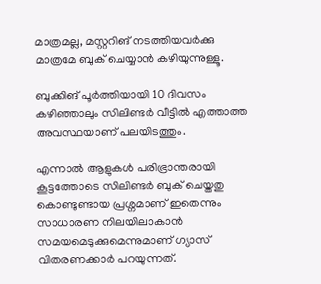മാത്രമല്ല, മസ്റ്ററിങ് നടത്തിയവർക്കു മാത്രമേ ബുക് ചെയ്യാൻ കഴിയുന്നുള്ളൂ.

ബുക്കിങ് പൂർത്തിയായി 10 ദിവസം കഴിഞ്ഞാലും സിലിണ്ടർ വീട്ടിൽ എത്താത്ത അവസ്ഥയാണ് പലയിടത്തും.

എന്നാൽ ആളുകൾ പരിഭ്രാന്തരായി കൂട്ടത്തോടെ സിലിണ്ടർ ബുക് ചെയ്തതു കൊണ്ടുണ്ടായ പ്രശ്നമാണ് ഇതെന്നും സാധാരണ നിലയിലാകാൻ സമയമെടുക്കുമെന്നുമാണ് ഗ്യാസ് വിതരണക്കാർ പറയുന്നത്.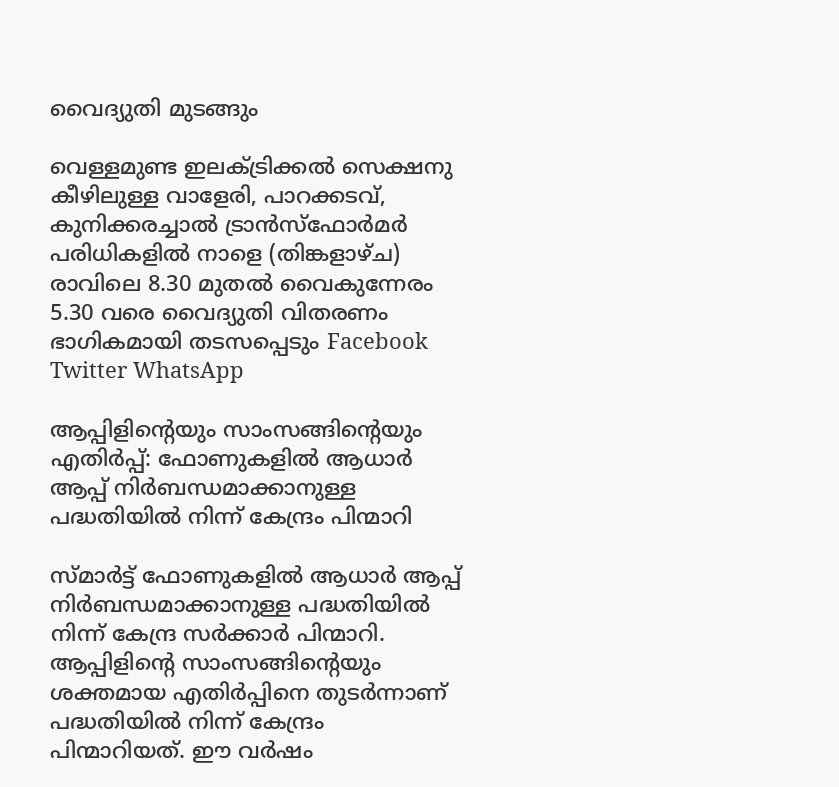വൈദ്യുതി മുടങ്ങും

വെള്ളമുണ്ട ഇലക്ട്രിക്കൽ സെക്ഷനു കീഴിലുള്ള വാളേരി, പാറക്കടവ്, കുനിക്കരച്ചാൽ ട്രാൻസ്ഫോർമർ പരിധികളിൽ നാളെ (തിങ്കളാഴ്ച) രാവിലെ 8.30 മുതൽ വൈകുന്നേരം 5.30 വരെ വൈദ്യുതി വിതരണം ഭാഗികമായി തടസപ്പെടും Facebook Twitter WhatsApp

ആപ്പിളിന്റെയും സാംസങ്ങിന്റെയും എതിർ‌പ്പ്: ഫോണുകളിൽ ആധാർ ആപ്പ് നിർബന്ധമാക്കാനുള്ള പദ്ധതിയിൽ നിന്ന് കേന്ദ്രം പിന്മാറി

സ്മാർട്ട് ഫോണുകളിൽ ആധാർ ആപ്പ് നിർബന്ധമാക്കാനുള്ള പദ്ധതിയിൽ നിന്ന് കേന്ദ്ര സർക്കാർ പിന്മാറി. ആപ്പിളിന്റെ സാംസങ്ങിന്റെയും ശക്തമായ എതിർ‌പ്പിനെ തുടർന്നാണ് പദ്ധതിയിൽ നിന്ന് കേന്ദ്രം പിന്മാറിയത്. ഈ വർഷം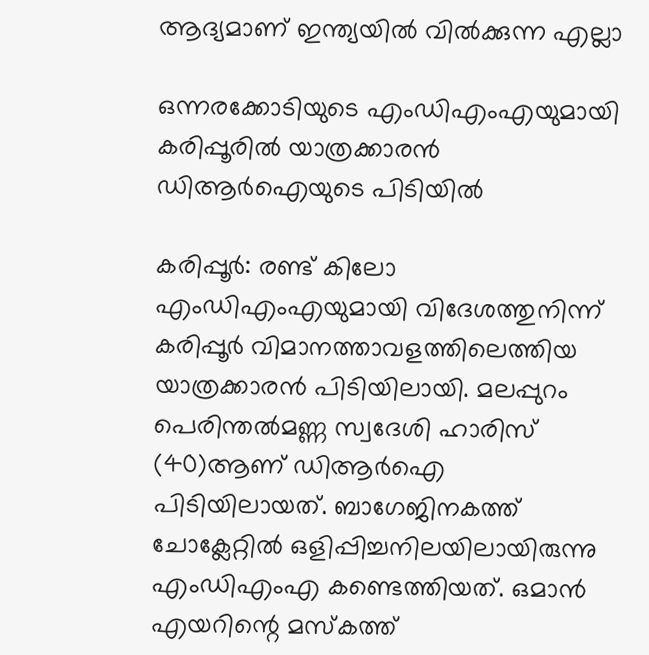ആദ്യമാണ് ഇന്ത്യയിൽ വിൽക്കുന്ന എല്ലാ

ഒന്നരക്കോടിയുടെ എംഡിഎംഎയുമായി കരിപ്പൂരില്‍ യാത്രക്കാരന്‍ ഡിആര്‍ഐയുടെ പിടിയില്‍

കരിപ്പൂര്‍: രണ്ട് കിലോ എംഡിഎംഎയുമായി വിദേശത്തുനിന്ന് കരിപ്പൂര്‍ വിമാനത്താവളത്തിലെത്തിയ യാത്രക്കാരന്‍ പിടിയിലായി. മലപ്പുറം പെരിന്തല്‍മണ്ണ സ്വദേശി ഹാരിസ് (40)ആണ് ഡിആര്‍ഐ പിടിയിലായത്. ബാഗേജിനകത്ത് ചോക്ലേറ്റില്‍ ഒളിപ്പിച്ചനിലയിലായിരുന്നു എംഡിഎംഎ കണ്ടെത്തിയത്. ഒമാന്‍ എയറിന്റെ മസ്‌കത്ത്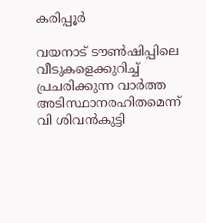കരിപ്പൂര്‍

വയനാട് ടൗൺഷിപ്പിലെ വീടുകളെക്കുറിച്ച് പ്രചരിക്കുന്ന വാർത്ത അടിസ്ഥാനരഹിതമെന്ന് വി ശിവൻകുട്ടി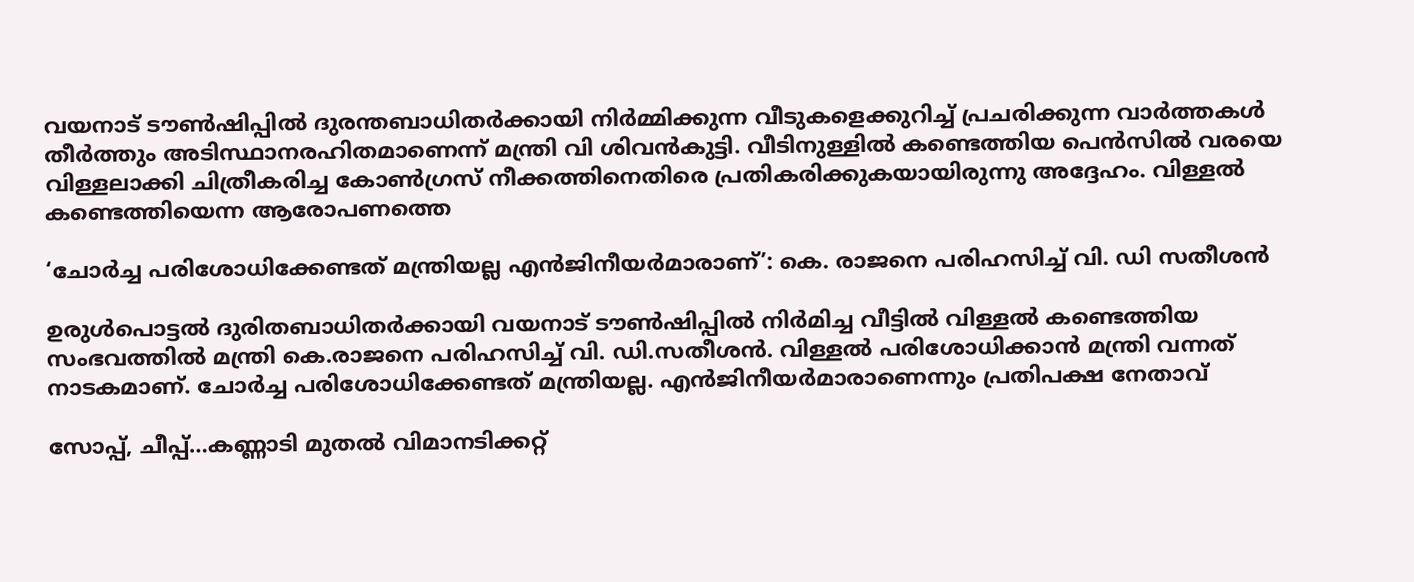വയനാട് ടൗൺഷിപ്പിൽ ദുരന്തബാധിതർക്കായി നിർമ്മിക്കുന്ന വീടുകളെക്കുറിച്ച് പ്രചരിക്കുന്ന വാർത്തകൾ തീർത്തും അടിസ്ഥാനരഹിതമാണെന്ന് മന്ത്രി വി ശിവൻകുട്ടി. വീടിനുള്ളിൽ കണ്ടെത്തിയ പെൻസിൽ വരയെ വിള്ളലാക്കി ചിത്രീകരിച്ച കോൺഗ്രസ് നീക്കത്തിനെതിരെ പ്രതികരിക്കുകയായിരുന്നു അദ്ദേഹം. വിള്ളൽ കണ്ടെത്തിയെന്ന ആരോപണത്തെ

‘ചോര്‍ച്ച പരിശോധിക്കേണ്ടത് മന്ത്രിയല്ല എൻജിനീയർമാരാണ്’: കെ. രാജനെ പരിഹസിച്ച് വി. ഡി സതീശൻ

ഉരുൾപൊട്ടൽ ദുരിതബാധിതർക്കായി വയനാട് ടൗൺഷിപ്പിൽ നിർമിച്ച വീട്ടിൽ വിള്ളൽ കണ്ടെത്തിയ സംഭവത്തിൽ മന്ത്രി കെ.രാജനെ പരിഹസിച്ച് വി. ഡി.സതീശൻ. വിള്ളൽ പരിശോധിക്കാൻ മന്ത്രി വന്നത് നാടകമാണ്. ചോര്‍ച്ച പരിശോധിക്കേണ്ടത് മന്ത്രിയല്ല. എൻജിനീയർമാരാണെന്നും പ്രതിപക്ഷ നേതാവ്

സോപ്പ്, ചീപ്പ്…കണ്ണാടി മുതല്‍ വിമാനടിക്കറ്റ്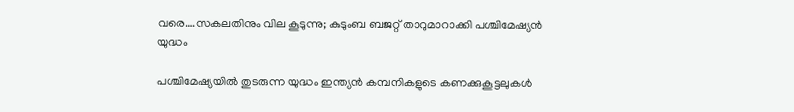വരെ….സകലതിനും വില കൂടുന്നു; കുടുംബ ബജറ്റ് താറുമാറാക്കി പശ്ചിമേഷ്യൻ യുദ്ധം

പശ്ചിമേഷ്യയില്‍ തുടരുന്ന യുദ്ധം ഇന്ത്യന്‍ കമ്പനികളുടെ കണക്കുകൂട്ടലുകള്‍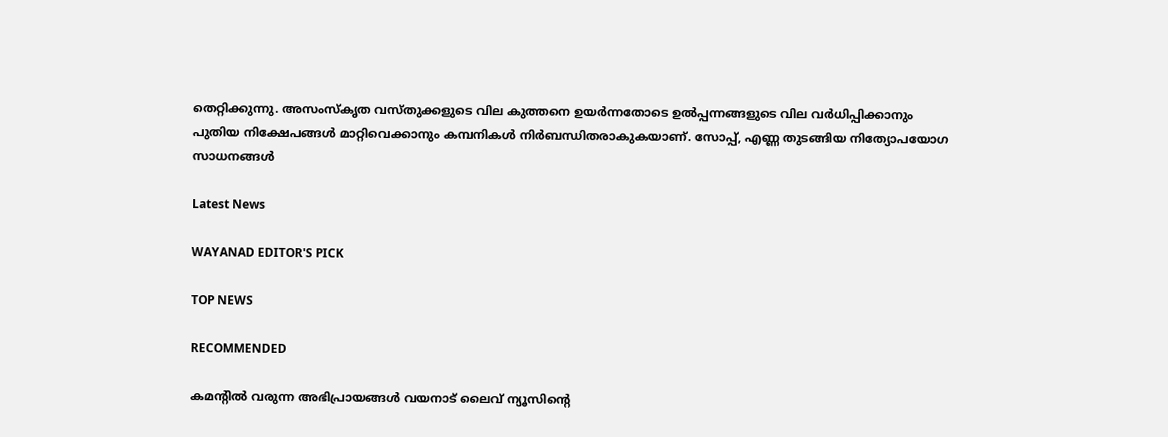തെറ്റിക്കുന്നു. അസംസ്‌കൃത വസ്തുക്കളുടെ വില കുത്തനെ ഉയര്‍ന്നതോടെ ഉല്‍പ്പന്നങ്ങളുടെ വില വര്‍ധിപ്പിക്കാനും പുതിയ നിക്ഷേപങ്ങള്‍ മാറ്റിവെക്കാനും കമ്പനികള്‍ നിര്‍ബന്ധിതരാകുകയാണ്. സോപ്പ്, എണ്ണ തുടങ്ങിയ നിത്യോപയോഗ സാധനങ്ങള്‍

Latest News

WAYANAD EDITOR'S PICK

TOP NEWS

RECOMMENDED

കമന്റിൽ വരുന്ന അഭിപ്രായങ്ങൾ വയനാട് ലൈവ് ന്യൂസിന്റെ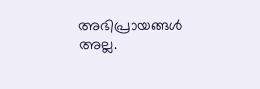അഭിപ്രായങ്ങൾ അല്ല.